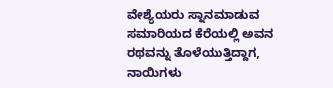ವೇಶ್ಯೆಯರು ಸ್ನಾನಮಾಡುವ ಸಮಾರಿಯದ ಕೆರೆಯಲ್ಲಿ ಅವನ ರಥವನ್ನು ತೊಳೆಯುತ್ತಿದ್ದಾಗ, ನಾಯಿಗಳು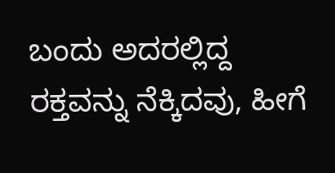ಬಂದು ಅದರಲ್ಲಿದ್ದ ರಕ್ತವನ್ನು ನೆಕ್ಕಿದವು, ಹೀಗೆ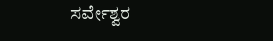ಸರ್ವೇಶ್ವರ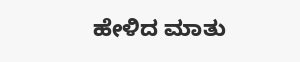ಹೇಳಿದ ಮಾತು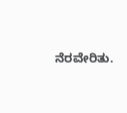ನೆರವೇರಿತು.